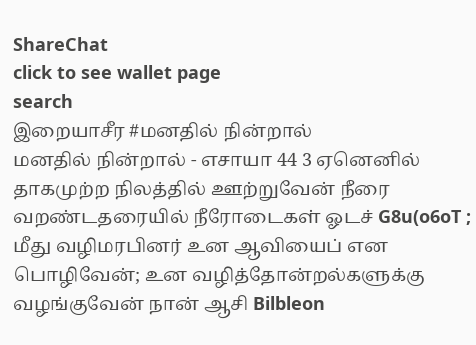ShareChat
click to see wallet page
search
இறையாசீர #மனதில் நின்றால்
மனதில் நின்றால் - எசாயா 44 3 ஏனெனில் தாகமுற்ற நிலத்தில் ஊற்றுவேன் நீரை வறண்டதரையில் நீரோடைகள் ஓடச் G8u(o6oT ; மீது வழிமரபினர் உன ஆவியைப் என பொழிவேன்; உன வழித்தோன்றல்களுக்கு வழங்குவேன் நான் ஆசி Bilbleon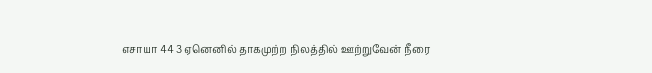எசாயா 44 3 ஏனெனில் தாகமுற்ற நிலத்தில் ஊற்றுவேன் நீரை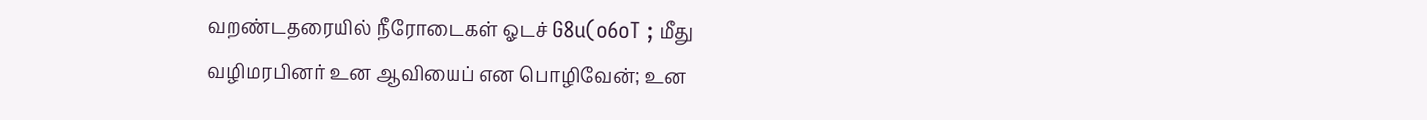வறண்டதரையில் நீரோடைகள் ஓடச் G8u(o6oT ; மீது வழிமரபினர் உன ஆவியைப் என பொழிவேன்; உன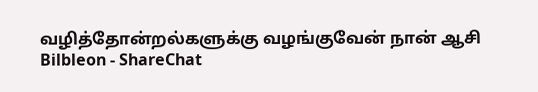வழித்தோன்றல்களுக்கு வழங்குவேன் நான் ஆசி Bilbleon - ShareChat